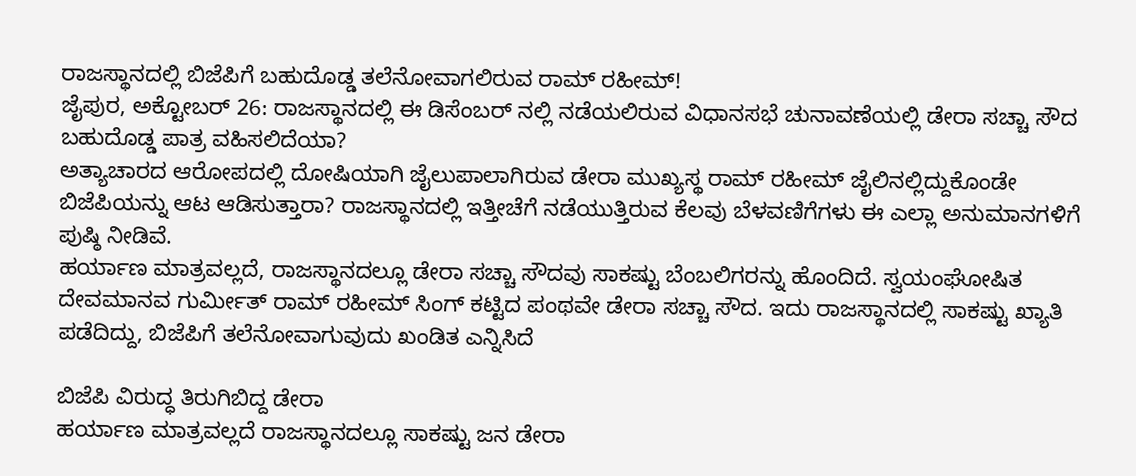ರಾಜಸ್ಥಾನದಲ್ಲಿ ಬಿಜೆಪಿಗೆ ಬಹುದೊಡ್ಡ ತಲೆನೋವಾಗಲಿರುವ ರಾಮ್ ರಹೀಮ್!
ಜೈಪುರ, ಅಕ್ಟೋಬರ್ 26: ರಾಜಸ್ಥಾನದಲ್ಲಿ ಈ ಡಿಸೆಂಬರ್ ನಲ್ಲಿ ನಡೆಯಲಿರುವ ವಿಧಾನಸಭೆ ಚುನಾವಣೆಯಲ್ಲಿ ಡೇರಾ ಸಚ್ಚಾ ಸೌದ ಬಹುದೊಡ್ಡ ಪಾತ್ರ ವಹಿಸಲಿದೆಯಾ?
ಅತ್ಯಾಚಾರದ ಆರೋಪದಲ್ಲಿ ದೋಷಿಯಾಗಿ ಜೈಲುಪಾಲಾಗಿರುವ ಡೇರಾ ಮುಖ್ಯಸ್ಥ ರಾಮ್ ರಹೀಮ್ ಜೈಲಿನಲ್ಲಿದ್ದುಕೊಂಡೇ ಬಿಜೆಪಿಯನ್ನು ಆಟ ಆಡಿಸುತ್ತಾರಾ? ರಾಜಸ್ಥಾನದಲ್ಲಿ ಇತ್ತೀಚೆಗೆ ನಡೆಯುತ್ತಿರುವ ಕೆಲವು ಬೆಳವಣಿಗೆಗಳು ಈ ಎಲ್ಲಾ ಅನುಮಾನಗಳಿಗೆ ಪುಷ್ಠಿ ನೀಡಿವೆ.
ಹರ್ಯಾಣ ಮಾತ್ರವಲ್ಲದೆ, ರಾಜಸ್ಥಾನದಲ್ಲೂ ಡೇರಾ ಸಚ್ಚಾ ಸೌದವು ಸಾಕಷ್ಟು ಬೆಂಬಲಿಗರನ್ನು ಹೊಂದಿದೆ. ಸ್ವಯಂಘೋಷಿತ ದೇವಮಾನವ ಗುರ್ಮೀತ್ ರಾಮ್ ರಹೀಮ್ ಸಿಂಗ್ ಕಟ್ಟಿದ ಪಂಥವೇ ಡೇರಾ ಸಚ್ಚಾ ಸೌದ. ಇದು ರಾಜಸ್ಥಾನದಲ್ಲಿ ಸಾಕಷ್ಟು ಖ್ಯಾತಿ ಪಡೆದಿದ್ದು, ಬಿಜೆಪಿಗೆ ತಲೆನೋವಾಗುವುದು ಖಂಡಿತ ಎನ್ನಿಸಿದೆ

ಬಿಜೆಪಿ ವಿರುದ್ಧ ತಿರುಗಿಬಿದ್ದ ಡೇರಾ
ಹರ್ಯಾಣ ಮಾತ್ರವಲ್ಲದೆ ರಾಜಸ್ಥಾನದಲ್ಲೂ ಸಾಕಷ್ಟು ಜನ ಡೇರಾ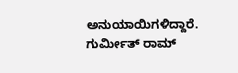ಅನುಯಾಯಿಗಳಿದ್ದಾರೆ. ಗುರ್ಮೀತ್ ರಾಮ್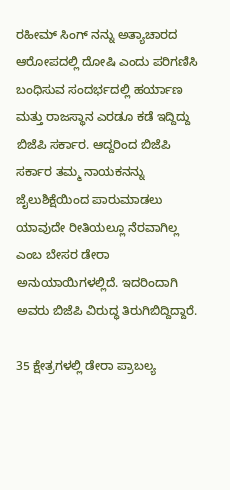ರಹೀಮ್ ಸಿಂಗ್ ನನ್ನು ಅತ್ಯಾಚಾರದ ಆರೋಪದಲ್ಲಿ ದೋಷಿ ಎಂದು ಪರಿಗಣಿಸಿ ಬಂಧಿಸುವ ಸಂದರ್ಭದಲ್ಲಿ ಹರ್ಯಾಣ ಮತ್ತು ರಾಜಸ್ಥಾನ ಎರಡೂ ಕಡೆ ಇದ್ದಿದ್ದು ಬಿಜೆಪಿ ಸರ್ಕಾರ. ಆದ್ದರಿಂದ ಬಿಜೆಪಿ ಸರ್ಕಾರ ತಮ್ಮ ನಾಯಕನನ್ನು ಜೈಲುಶಿಕ್ಷೆಯಿಂದ ಪಾರುಮಾಡಲು ಯಾವುದೇ ರೀತಿಯಲ್ಲೂ ನೆರವಾಗಿಲ್ಲ ಎಂಬ ಬೇಸರ ಡೇರಾ ಅನುಯಾಯಿಗಳಲ್ಲಿದೆ. ಇದರಿಂದಾಗಿ ಅವರು ಬಿಜೆಪಿ ವಿರುದ್ಧ ತಿರುಗಿಬಿದ್ದಿದ್ದಾರೆ.

35 ಕ್ಷೇತ್ರಗಳಲ್ಲಿ ಡೇರಾ ಪ್ರಾಬಲ್ಯ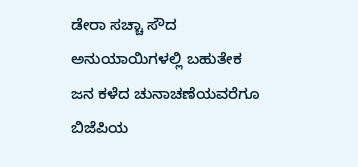ಡೇರಾ ಸಚ್ಚಾ ಸೌದ ಅನುಯಾಯಿಗಳಲ್ಲಿ ಬಹುತೇಕ ಜನ ಕಳೆದ ಚುನಾಚಣೆಯವರೆಗೂ ಬಿಜೆಪಿಯ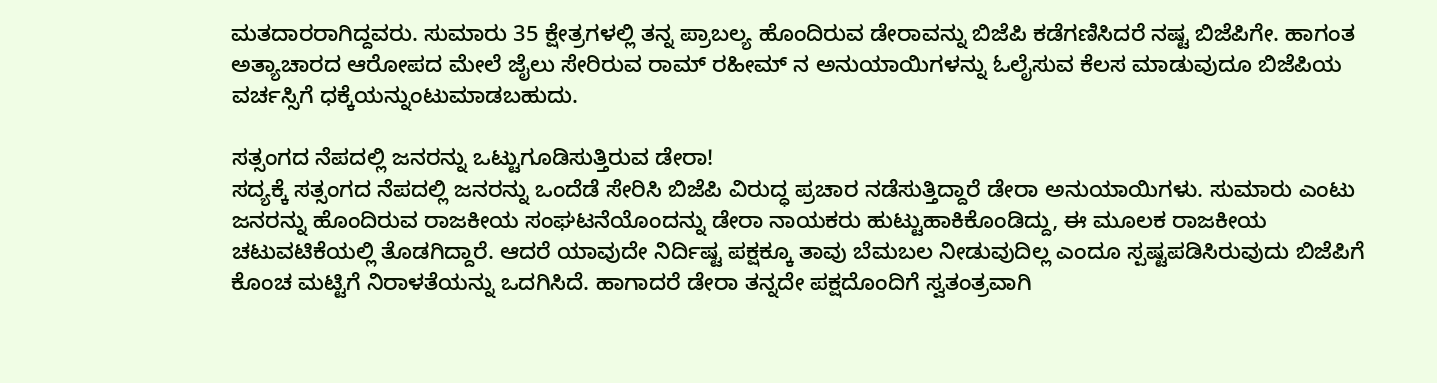ಮತದಾರರಾಗಿದ್ದವರು. ಸುಮಾರು 35 ಕ್ಷೇತ್ರಗಳಲ್ಲಿ ತನ್ನ ಪ್ರಾಬಲ್ಯ ಹೊಂದಿರುವ ಡೇರಾವನ್ನು ಬಿಜೆಪಿ ಕಡೆಗಣಿಸಿದರೆ ನಷ್ಟ ಬಿಜೆಪಿಗೇ. ಹಾಗಂತ ಅತ್ಯಾಚಾರದ ಆರೋಪದ ಮೇಲೆ ಜೈಲು ಸೇರಿರುವ ರಾಮ್ ರಹೀಮ್ ನ ಅನುಯಾಯಿಗಳನ್ನು ಓಲೈಸುವ ಕೆಲಸ ಮಾಡುವುದೂ ಬಿಜೆಪಿಯ ವರ್ಚಸ್ಸಿಗೆ ಧಕ್ಕೆಯನ್ನುಂಟುಮಾಡಬಹುದು.

ಸತ್ಸಂಗದ ನೆಪದಲ್ಲಿ ಜನರನ್ನು ಒಟ್ಟುಗೂಡಿಸುತ್ತಿರುವ ಡೇರಾ!
ಸದ್ಯಕ್ಕೆ ಸತ್ಸಂಗದ ನೆಪದಲ್ಲಿ ಜನರನ್ನು ಒಂದೆಡೆ ಸೇರಿಸಿ ಬಿಜೆಪಿ ವಿರುದ್ಧ ಪ್ರಚಾರ ನಡೆಸುತ್ತಿದ್ದಾರೆ ಡೇರಾ ಅನುಯಾಯಿಗಳು. ಸುಮಾರು ಎಂಟು ಜನರನ್ನು ಹೊಂದಿರುವ ರಾಜಕೀಯ ಸಂಘಟನೆಯೊಂದನ್ನು ಡೇರಾ ನಾಯಕರು ಹುಟ್ಟುಹಾಕಿಕೊಂಡಿದ್ದು, ಈ ಮೂಲಕ ರಾಜಕೀಯ ಚಟುವಟಿಕೆಯಲ್ಲಿ ತೊಡಗಿದ್ದಾರೆ. ಆದರೆ ಯಾವುದೇ ನಿರ್ದಿಷ್ಟ ಪಕ್ಷಕ್ಕೂ ತಾವು ಬೆಮಬಲ ನೀಡುವುದಿಲ್ಲ ಎಂದೂ ಸ್ಪಷ್ಟಪಡಿಸಿರುವುದು ಬಿಜೆಪಿಗೆ ಕೊಂಚ ಮಟ್ಟಿಗೆ ನಿರಾಳತೆಯನ್ನು ಒದಗಿಸಿದೆ. ಹಾಗಾದರೆ ಡೇರಾ ತನ್ನದೇ ಪಕ್ಷದೊಂದಿಗೆ ಸ್ವತಂತ್ರವಾಗಿ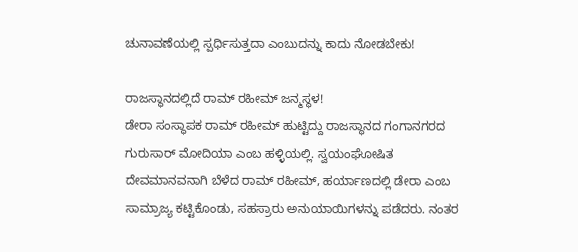ಚುನಾವಣೆಯಲ್ಲಿ ಸ್ಪರ್ಧಿಸುತ್ತದಾ ಎಂಬುದನ್ನು ಕಾದು ನೋಡಬೇಕು!

ರಾಜಸ್ಥಾನದಲ್ಲಿದೆ ರಾಮ್ ರಹೀಮ್ ಜನ್ಮಸ್ಥಳ!
ಡೇರಾ ಸಂಸ್ಥಾಪಕ ರಾಮ್ ರಹೀಮ್ ಹುಟ್ಟಿದ್ದು ರಾಜಸ್ಥಾನದ ಗಂಗಾನಗರದ ಗುರುಸಾರ್ ಮೋದಿಯಾ ಎಂಬ ಹಳ್ಳಿಯಲ್ಲಿ. ಸ್ವಯಂಘೋಷಿತ ದೇವಮಾನವನಾಗಿ ಬೆಳೆದ ರಾಮ್ ರಹೀಮ್, ಹರ್ಯಾಣದಲ್ಲಿ ಡೇರಾ ಎಂಬ ಸಾಮ್ರಾಜ್ಯ ಕಟ್ಟಿಕೊಂಡು, ಸಹಸ್ರಾರು ಅನುಯಾಯಿಗಳನ್ನು ಪಡೆದರು. ನಂತರ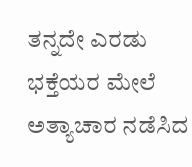ತನ್ನದೇ ಎರಡು ಭಕ್ತೆಯರ ಮೇಲೆ ಅತ್ಯಾಚಾರ ನಡೆಸಿದ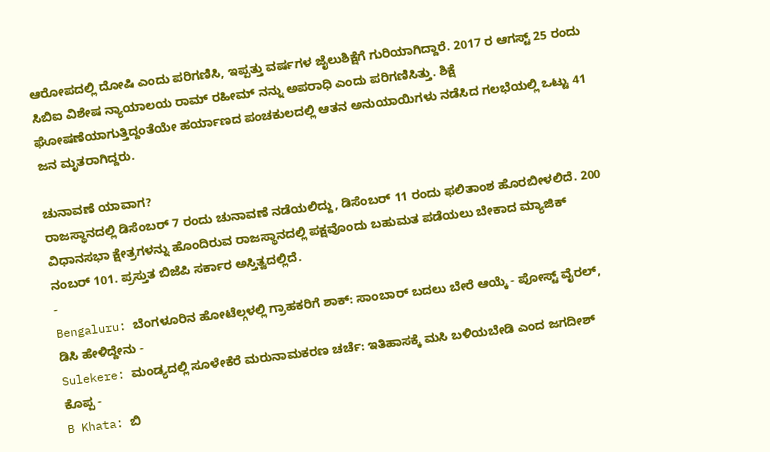ಆರೋಪದಲ್ಲಿ ದೋಷಿ ಎಂದು ಪರಿಗಣಿಸಿ, ಇಪ್ಪತ್ತು ವರ್ಷಗಳ ಜೈಲುಶಿಕ್ಷೆಗೆ ಗುರಿಯಾಗಿದ್ದಾರೆ. 2017 ರ ಆಗಸ್ಟ್ 25 ರಂದು ಸಿಬಿಐ ವಿಶೇಷ ನ್ಯಾಯಾಲಯ ರಾಮ್ ರಹೀಮ್ ನನ್ನು ಅಪರಾಧಿ ಎಂದು ಪರಿಗಣಿಸಿತ್ತು. ಶಿಕ್ಷೆ ಘೋಷಣೆಯಾಗುತ್ತಿದ್ದಂತೆಯೇ ಹರ್ಯಾಣದ ಪಂಚಕುಲದಲ್ಲಿ ಆತನ ಅನುಯಾಯಿಗಳು ನಡೆಸಿದ ಗಲಭೆಯಲ್ಲಿ ಒಟ್ಟು 41 ಜನ ಮೃತರಾಗಿದ್ದರು.

ಚುನಾವಣೆ ಯಾವಾಗ?
ರಾಜಸ್ಥಾನದಲ್ಲಿ ಡಿಸೆಂಬರ್ 7 ರಂದು ಚುನಾವಣೆ ನಡೆಯಲಿದ್ದು, ಡಿಸೆಂಬರ್ 11 ರಂದು ಫಲಿತಾಂಶ ಹೊರಬೀಳಲಿದೆ. 200 ವಿಧಾನಸಭಾ ಕ್ಷೇತ್ರಗಳನ್ನು ಹೊಂದಿರುವ ರಾಜಸ್ಥಾನದಲ್ಲಿ ಪಕ್ಷವೊಂದು ಬಹುಮತ ಪಡೆಯಲು ಬೇಕಾದ ಮ್ಯಾಜಿಕ್ ನಂಬರ್ 101. ಪ್ರಸ್ತುತ ಬಿಜೆಪಿ ಸರ್ಕಾರ ಅಸ್ತಿತ್ವದಲ್ಲಿದೆ.
-
Bengaluru: ಬೆಂಗಳೂರಿನ ಹೋಟೆಲ್ಗಳಲ್ಲಿ ಗ್ರಾಹಕರಿಗೆ ಶಾಕ್: ಸಾಂಬಾರ್ ಬದಲು ಬೇರೆ ಆಯ್ಕೆ - ಪೋಸ್ಟ್ ವೈರಲ್, ಡಿಸಿ ಹೇಳಿದ್ದೇನು -
Sulekere: ಮಂಡ್ಯದಲ್ಲಿ ಸೂಳೇಕೆರೆ ಮರುನಾಮಕರಣ ಚರ್ಚೆ: ಇತಿಹಾಸಕ್ಕೆ ಮಸಿ ಬಳಿಯಬೇಡಿ ಎಂದ ಜಗದೀಶ್ ಕೊಪ್ಪ -
B Khata: ಬಿ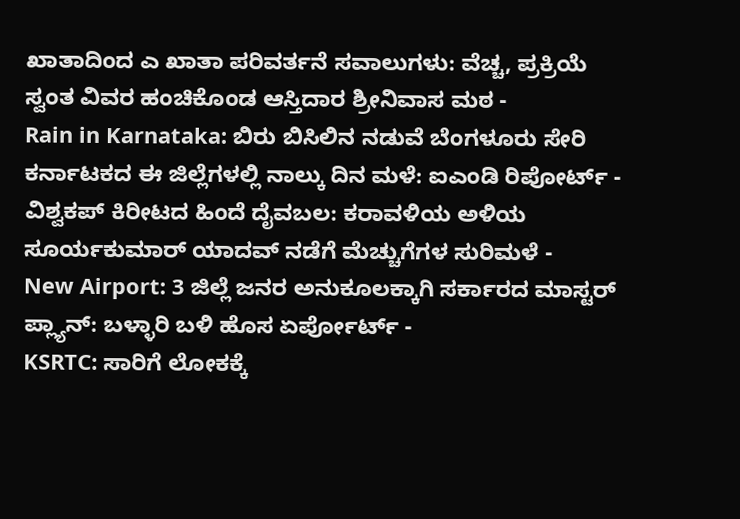ಖಾತಾದಿಂದ ಎ ಖಾತಾ ಪರಿವರ್ತನೆ ಸವಾಲುಗಳು: ವೆಚ್ಚ, ಪ್ರಕ್ರಿಯೆ ಸ್ವಂತ ವಿವರ ಹಂಚಿಕೊಂಡ ಆಸ್ತಿದಾರ ಶ್ರೀನಿವಾಸ ಮಠ -
Rain in Karnataka: ಬಿರು ಬಿಸಿಲಿನ ನಡುವೆ ಬೆಂಗಳೂರು ಸೇರಿ ಕರ್ನಾಟಕದ ಈ ಜಿಲ್ಲೆಗಳಲ್ಲಿ ನಾಲ್ಕು ದಿನ ಮಳೆ: ಐಎಂಡಿ ರಿಪೋರ್ಟ್ -
ವಿಶ್ವಕಪ್ ಕಿರೀಟದ ಹಿಂದೆ ದೈವಬಲ: ಕರಾವಳಿಯ ಅಳಿಯ ಸೂರ್ಯಕುಮಾರ್ ಯಾದವ್ ನಡೆಗೆ ಮೆಚ್ಚುಗೆಗಳ ಸುರಿಮಳೆ -
New Airport: 3 ಜಿಲ್ಲೆ ಜನರ ಅನುಕೂಲಕ್ಕಾಗಿ ಸರ್ಕಾರದ ಮಾಸ್ಟರ್ ಪ್ಲ್ಯಾನ್: ಬಳ್ಳಾರಿ ಬಳಿ ಹೊಸ ಏರ್ಪೋರ್ಟ್ -
KSRTC: ಸಾರಿಗೆ ಲೋಕಕ್ಕೆ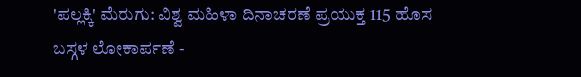'ಪಲ್ಲಕ್ಕಿ' ಮೆರುಗು: ವಿಶ್ವ ಮಹಿಳಾ ದಿನಾಚರಣೆ ಪ್ರಯುಕ್ತ 115 ಹೊಸ ಬಸ್ಗಳ ಲೋಕಾರ್ಪಣೆ -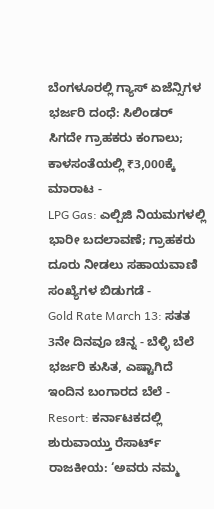ಬೆಂಗಳೂರಲ್ಲಿ ಗ್ಯಾಸ್ ಏಜೆನ್ಸಿಗಳ ಭರ್ಜರಿ ದಂಧೆ: ಸಿಲಿಂಡರ್ ಸಿಗದೇ ಗ್ರಾಹಕರು ಕಂಗಾಲು; ಕಾಳಸಂತೆಯಲ್ಲಿ ₹3,000ಕ್ಕೆ ಮಾರಾಟ -
LPG Gas: ಎಲ್ಪಿಜಿ ನಿಯಮಗಳಲ್ಲಿ ಭಾರೀ ಬದಲಾವಣೆ; ಗ್ರಾಹಕರು ದೂರು ನೀಡಲು ಸಹಾಯವಾಣಿ ಸಂಖ್ಯೆಗಳ ಬಿಡುಗಡೆ -
Gold Rate March 13: ಸತತ 3ನೇ ದಿನವೂ ಚಿನ್ನ - ಬೆಳ್ಳಿ ಬೆಲೆ ಭರ್ಜರಿ ಕುಸಿತ, ಎಷ್ಟಾಗಿದೆ ಇಂದಿನ ಬಂಗಾರದ ಬೆಲೆ -
Resort: ಕರ್ನಾಟಕದಲ್ಲಿ ಶುರುವಾಯ್ತು ರೆಸಾರ್ಟ್ ರಾಜಕೀಯ: ‘ಅವರು ನಮ್ಮ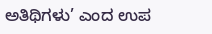ಅತಿಥಿಗಳು’ ಎಂದ ಉಪ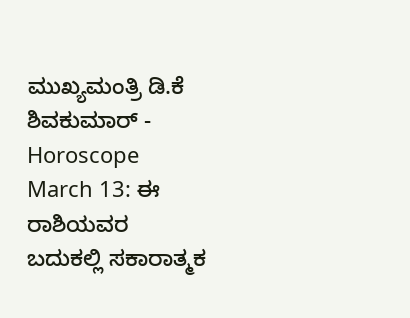ಮುಖ್ಯಮಂತ್ರಿ ಡಿ.ಕೆ ಶಿವಕುಮಾರ್ -
Horoscope March 13: ಈ ರಾಶಿಯವರ ಬದುಕಲ್ಲಿ ಸಕಾರಾತ್ಮಕ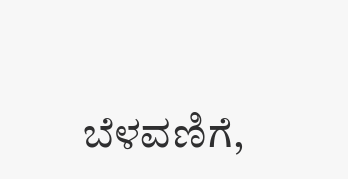ಬೆಳವಣಿಗೆ,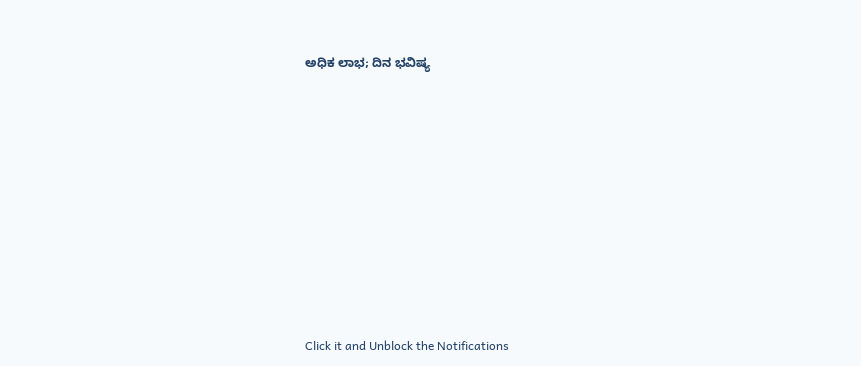ಅಧಿಕ ಲಾಭ; ದಿನ ಭವಿಷ್ಯ












Click it and Unblock the Notifications